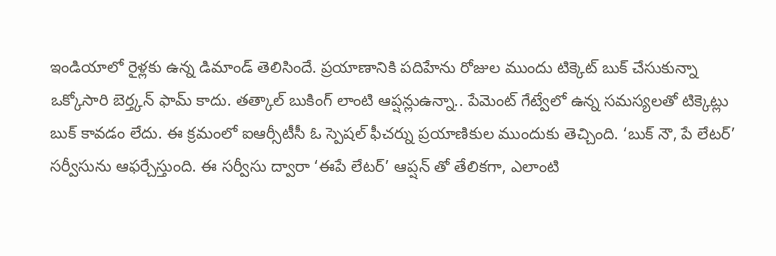ఇండియాలో రైళ్లకు ఉన్న డిమాండ్ తెలిసిందే. ప్రయాణానికి పదిహేను రోజుల ముందు టిక్కెట్ బుక్ చేసుకున్నా ఒక్కోసారి బెర్త్కన్ ఫామ్ కాదు. తత్కాల్ బుకింగ్ లాంటి ఆప్షన్లుఉన్నా.. పేమెంట్ గేట్వేలో ఉన్న సమస్యలతో టిక్కెట్లు బుక్ కావడం లేదు. ఈ క్రమంలో ఐఆర్సీటీసీ ఓ స్పెషల్ ఫీచర్ను ప్రయాణికుల ముందుకు తెచ్చింది. ‘బుక్ నౌ, పే లేటర్’ సర్వీసును ఆఫర్చేస్తుంది. ఈ సర్వీసు ద్వారా ‘ఈపే లేటర్’ ఆప్షన్ తో తేలికగా, ఎలాంటి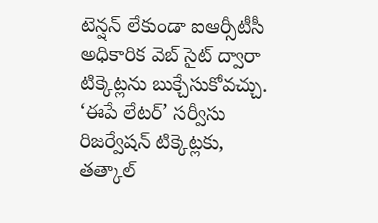టెన్షన్ లేకుండా ఐఆర్సీటీసీ అధికారిక వెబ్ సైట్ ద్వారా టిక్కెట్లను బుక్చేసుకోవచ్చు.
‘ఈపే లేటర్’ సర్వీసు రిజర్వేషన్ టిక్కెట్లకు, తత్కాల్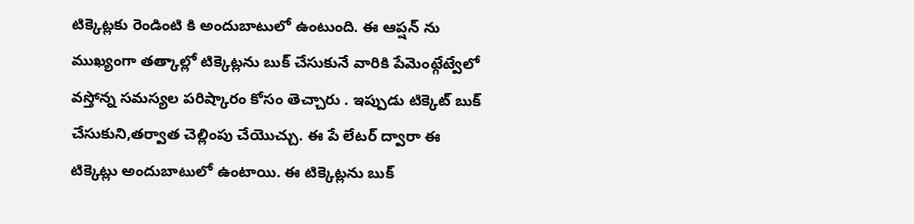టిక్కెట్లకు రెండింటి కి అందుబాటులో ఉంటుంది. ఈ ఆప్షన్ ను ముఖ్యంగా తత్కాల్లో టిక్కెట్లను బుక్ చేసుకునే వారికి పేమెంట్గేట్వేలో వస్తోన్న సమస్యల పరిష్కారం కోసం తెచ్చారు . ఇప్పుడు టిక్కెట్ బుక్ చేసుకుని,తర్వాత చెల్లింపు చేయొచ్చు. ఈ పే లేటర్ ద్వారా ఈ టిక్కెట్లు అందుబాటులో ఉంటాయి. ఈ టిక్కెట్లను బుక్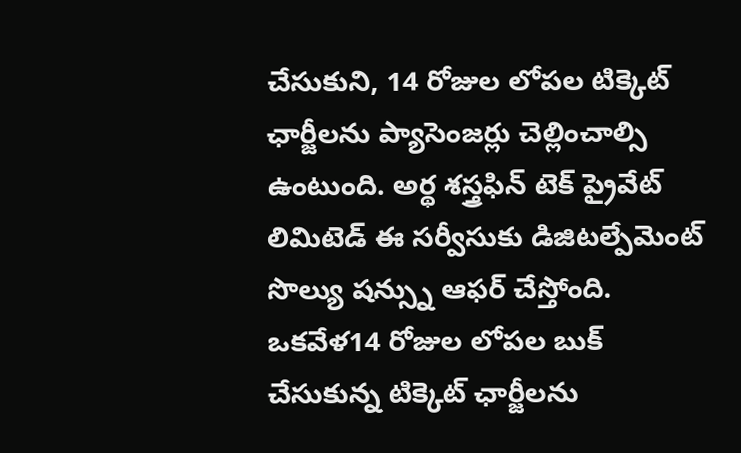చేసుకుని, 14 రోజుల లోపల టిక్కెట్ ఛార్జీలను ప్యాసెంజర్లు చెల్లించాల్సి ఉంటుంది. అర్థ శస్త్రఫిన్ టెక్ ప్రైవేట్ లిమిటెడ్ ఈ సర్వీసుకు డిజిటల్పేమెంట్ సొల్యు షన్స్ను ఆఫర్ చేస్తోంది. ఒకవేళ14 రోజుల లోపల బుక్ చేసుకున్న టిక్కెట్ ఛార్జీలను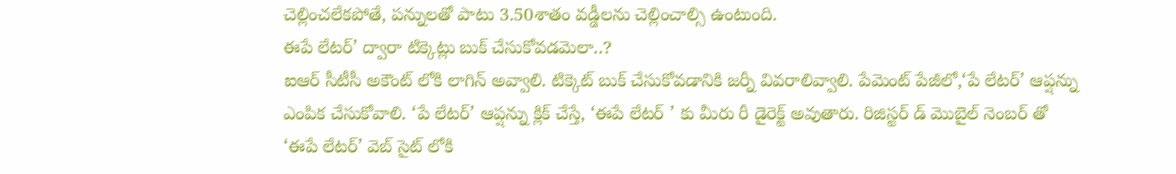చెల్లించలేకపోతే, పన్నులతో పాటు 3.50శాతం వడ్డీలను చెల్లించాల్సి ఉంటుంది.
ఈపే లేటర్’ ద్వారా టిక్కెట్లు బుక్ చేసుకోవడమెలా..?
ఐఆర్ సీటీసీ అకౌంట్ లోకి లాగిన్ అవ్వాలి. టిక్కెట్ బుక్ చేసుకోవడానికి జర్నీ వివరాలివ్వాలి. పేమెంట్ పేజీలో,‘పే లేటర్’ ఆప్షన్ను ఎంపిక చేసుకోవాలి. ‘పే లేటర్’ ఆప్షన్ను క్లిక్ చేస్తే, ‘ఈపే లేటర్ ’ కు మీరు రీ డైరెక్ట్ అవుతారు. రిజిస్టర్ డ్ మొబైల్ నెంబర్ తో ‘ఈపే లేటర్’ వెబ్ సైట్ లోకి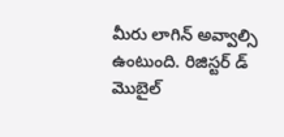మీరు లాగిన్ అవ్వాల్సి ఉంటుంది. రిజిస్టర్ డ్ మొబైల్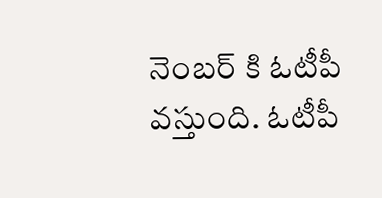నెంబర్ కి ఓటీపీ వస్తుంది. ఓటీపీ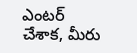ఎంటర్ చేశాక, మీరు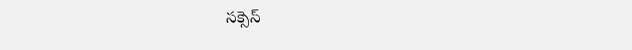సక్సెస్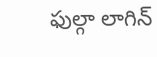ఫుల్గా లాగిన్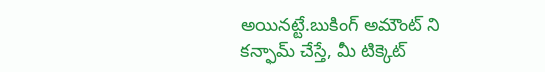అయినట్టే.బుకింగ్ అమౌంట్ ని కన్ఫామ్ చేస్తే, మీ టిక్కెట్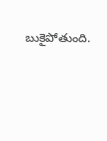బుకైపోతుంది.